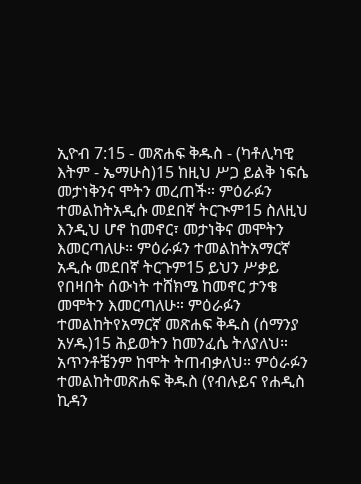ኢዮብ 7:15 - መጽሐፍ ቅዱስ - (ካቶሊካዊ እትም - ኤማሁስ)15 ከዚህ ሥጋ ይልቅ ነፍሴ መታነቅንና ሞትን መረጠች። ምዕራፉን ተመልከትአዲሱ መደበኛ ትርጒም15 ስለዚህ እንዲህ ሆኖ ከመኖር፣ መታነቅና መሞትን እመርጣለሁ። ምዕራፉን ተመልከትአማርኛ አዲሱ መደበኛ ትርጉም15 ይህን ሥቃይ የበዛበት ሰውነት ተሸክሜ ከመኖር ታንቄ መሞትን እመርጣለሁ። ምዕራፉን ተመልከትየአማርኛ መጽሐፍ ቅዱስ (ሰማንያ አሃዱ)15 ሕይወትን ከመንፈሴ ትለያለህ። አጥንቶቼንም ከሞት ትጠብቃለህ። ምዕራፉን ተመልከትመጽሐፍ ቅዱስ (የብሉይና የሐዲስ ኪዳን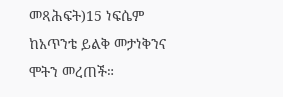መጻሕፍት)15 ነፍሴም ከአጥንቴ ይልቅ መታነቅንና ሞትን መረጠች።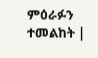ምዕራፉን ተመልከት |